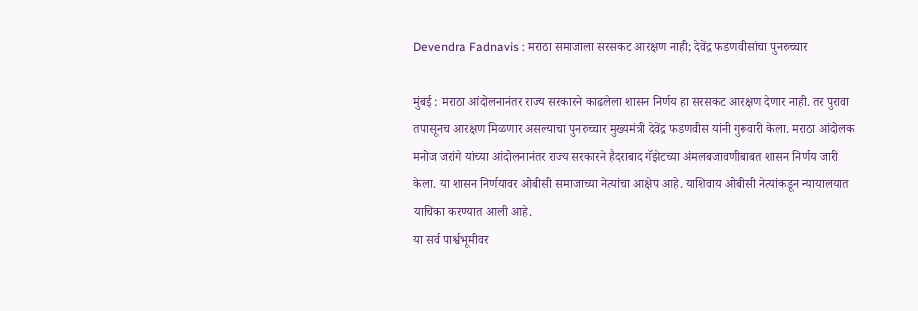Devendra Fadnavis : मराठा समाजाला सरसकट आरक्षण नाही; देवेंद्र फडणवीसांचा पुनरुच्चार

मुंबई : मराठा आंदोलनानंतर राज्य सरकारने काढलेला शासन निर्णय हा सरसकट आरक्षण देणार नाही. तर पुरावा तपासूनच आरक्षण मिळणार असल्याचा पुनरुच्चार मुख्यमंत्री देवेंद्र फडणवीस यांनी गुरूवारी केला. मराठा आंदोलक मनोज जरांगे यांच्या आंदोलनानंतर राज्य सरकारने हैदराबाद गॅझेटच्या अंमलबजावणीबाबत शासन निर्णय जारी केला. या शासन निर्णयावर ओबीसी समाजाच्या नेत्यांचा आक्षेप आहे. याशिवाय ओबीसी नेत्यांकडून न्यायालयात याचिका करण्यात आली आहे.
या सर्व पार्श्वभूमीवर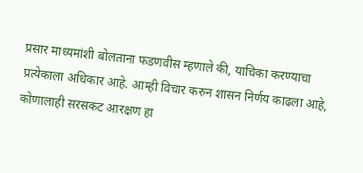प्रसार माध्यमांशी बोलताना फडणवीस म्हणाले की, याचिका करण्याचा प्रत्येकाला अधिकार आहे. आम्ही विचार करुन शासन निर्णय काढला आहे, कोणालाही सरसकट आरक्षण हा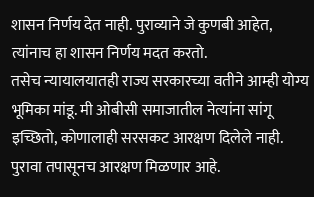शासन निर्णय देत नाही. पुराव्याने जे कुणबी आहेत, त्यांनाच हा शासन निर्णय मदत करतो.
तसेच न्यायालयातही राज्य सरकारच्या वतीने आम्ही योग्य भूमिका मांडू. मी ओबीसी समाजातील नेत्यांना सांगू इच्छितो, कोणालाही सरसकट आरक्षण दिलेले नाही. पुरावा तपासूनच आरक्षण मिळणार आहे.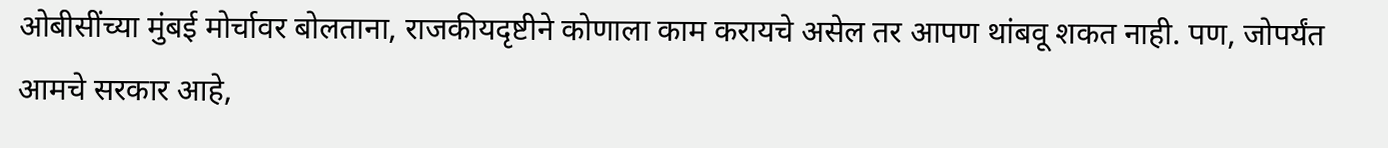ओबीसींच्या मुंबई मोर्चावर बोलताना, राजकीयदृष्टीने कोणाला काम करायचे असेल तर आपण थांबवू शकत नाही. पण, जोपर्यंत आमचे सरकार आहे,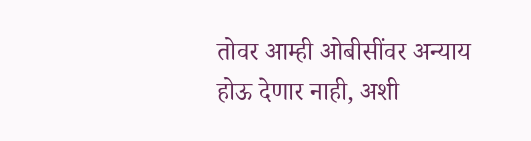तोवर आम्ही ओबीसींवर अन्याय होऊ देणार नाही, अशी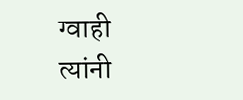ग्वाही त्यांनी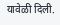यावेळी दिली.